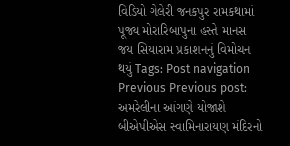વિડિયો ગેલેરી જનકપુર રામકથામાં પૂજ્ય મોરારિબાપુના હસ્તે માનસ જય સિયારામ પ્રકાશનનું વિમોચન થયું Tags: Post navigation Previous Previous post: અમરેલીના આંગણે યોજાશે બીએપીએસ સ્વામિનારાયણ મંદિરનો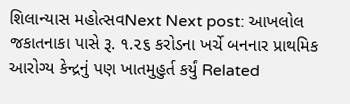શિલાન્યાસ મહોત્સવNext Next post: આખલોલ જકાતનાકા પાસે રૂ. ૧.૨૬ કરોડના ખર્ચે બનનાર પ્રાથમિક આરોગ્ય કેન્દ્રનું પણ ખાતમુહુર્ત કર્યું Related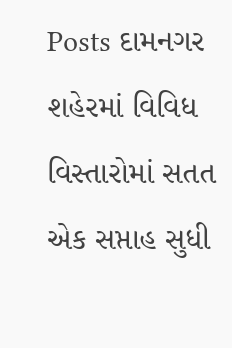Posts દામનગર શહેરમાં વિવિધ વિસ્તારોમાં સતત એક સપ્તાહ સુધી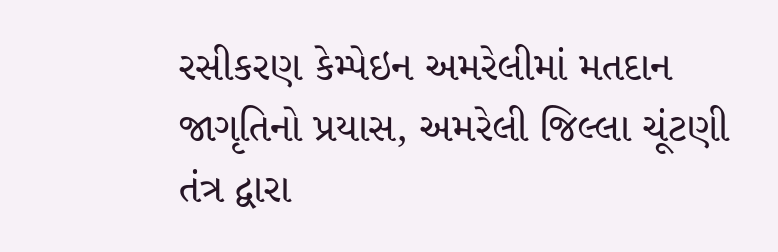રસીકરણ કેમ્પેઇન અમરેલીમાં મતદાન જાગૃતિનો પ્રયાસ, અમરેલી જિલ્લા ચૂંટણી તંત્ર દ્વારા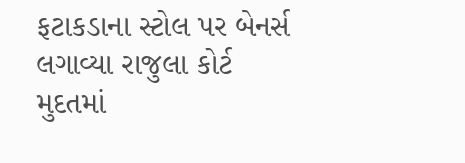ફટાકડાના સ્ટોલ પર બેનર્સ લગાવ્યા રાજુલા કોર્ટ મુદતમાં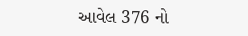આવેલ 376 નો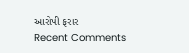આરોપી ફરાર
Recent Comments